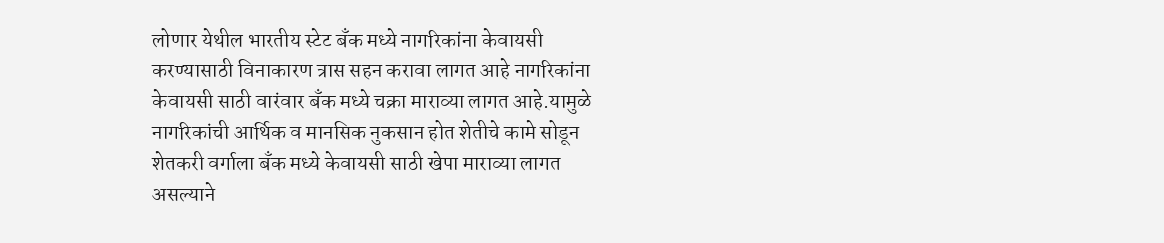लोणार येथील भारतीय स्टेट बँक मध्ये नागरिकांना केवायसी करण्यासाठी विनाकारण त्रास सहन करावा लागत आहे नागरिकांना केवायसी साठी वारंवार बँक मध्ये चक्रा माराव्या लागत आहे.यामुळे नागरिकांची आर्थिक व मानसिक नुकसान होत शेतीचे कामे सोडून शेतकरी वर्गाला बँक मध्ये केवायसी साठी खेपा माराव्या लागत असल्याने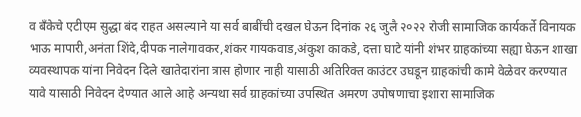व बँकेचे एटीएम सुद्धा बंद राहत असल्याने या सर्व बाबींची दखल घेऊन दिनांक २६ जुलै २०२२ रोजी सामाजिक कार्यकर्ते विनायक भाऊ मापारी,अनंता शिंदे,दीपक नालेगावकर,शंकर गायकवाड,अंकुश काकडे, दत्ता घाटे यांनी शंभर ग्राहकांच्या सह्या घेऊन शाखा व्यवस्थापक यांना निवेदन दिले खातेदारांना त्रास होणार नाही यासाठी अतिरिक्त काउंटर उघडून ग्राहकांची कामे वेळेवर करण्यात यावे यासाठी निवेदन देण्यात आले आहे अन्यथा सर्व ग्राहकांच्या उपस्थित अमरण उपोषणाचा इशारा सामाजिक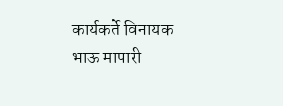कार्यकर्ते विनायक भाऊ मापारी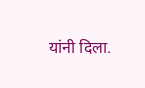यांनी दिला.